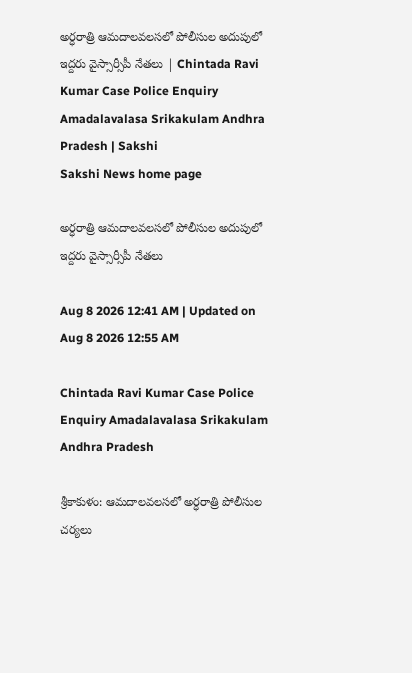అర్ధరాత్రి ఆమదాలవలసలో పోలీసుల అదుపులో ఇద్దరు వైస్సార్సీపీ నేతలు | Chintada Ravi Kumar Case Police Enquiry Amadalavalasa Srikakulam Andhra Pradesh | Sakshi
Sakshi News home page

అర్ధరాత్రి ఆమదాలవలసలో పోలీసుల అదుపులో ఇద్దరు వైస్సార్సీపీ నేతలు

Aug 8 2026 12:41 AM | Updated on Aug 8 2026 12:55 AM

Chintada Ravi Kumar Case Police Enquiry Amadalavalasa Srikakulam Andhra Pradesh

శ్రీకాకుళం: ఆమదాలవలసలో అర్ధరాత్రి పోలీసుల చర్యలు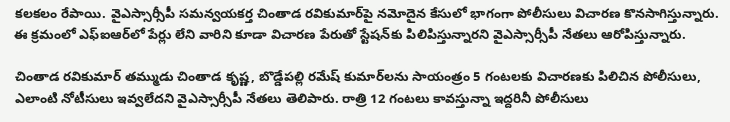కలకలం రేపాయి. వైఎస్సార్సీపీ సమన్వయకర్త చింతాడ రవికుమార్‌పై నమోదైన కేసులో భాగంగా పోలీసులు విచారణ కొనసాగిస్తున్నారు. ఈ క్రమంలో ఎఫ్ఐఆర్‌లో పేర్లు లేని వారిని కూడా విచారణ పేరుతో స్టేషన్‌కు పిలిపిస్తున్నారని వైఎస్సార్సీపీ నేతలు ఆరోపిస్తున్నారు.

చింతాడ రవికుమార్ తమ్ముడు చింతాడ కృష్ణ, బొడ్డేపల్లి రమేష్ కుమార్‌లను సాయంత్రం 5 గంటలకు విచారణకు పిలిచిన పోలీసులు, ఎలాంటి నోటీసులు ఇవ్వలేదని వైఎస్సార్సీపీ నేతలు తెలిపారు. రాత్రి 12 గంటలు కావస్తున్నా ఇద్దరినీ పోలీసులు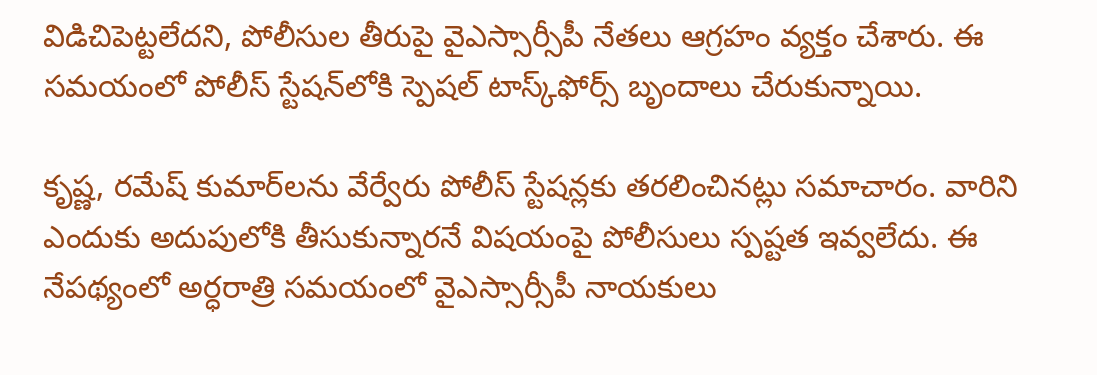విడిచిపెట్టలేదని, పోలీసుల తీరుపై వైఎస్సార్సీపీ నేతలు ఆగ్రహం వ్యక్తం చేశారు. ఈ సమయంలో పోలీస్ స్టేషన్‌లోకి స్పెషల్ టాస్క్‌ఫోర్స్ బృందాలు చేరుకున్నాయి.

కృష్ణ, రమేష్ కుమార్‌లను వేర్వేరు పోలీస్ స్టేషన్లకు తరలించినట్లు సమాచారం. వారిని ఎందుకు అదుపులోకి తీసుకున్నారనే విషయంపై పోలీసులు స్పష్టత ఇవ్వలేదు. ఈ నేపథ్యంలో అర్ధరాత్రి సమయంలో వైఎస్సార్సీపీ నాయకులు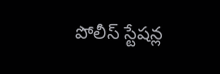పోలీస్ స్టేషన్ల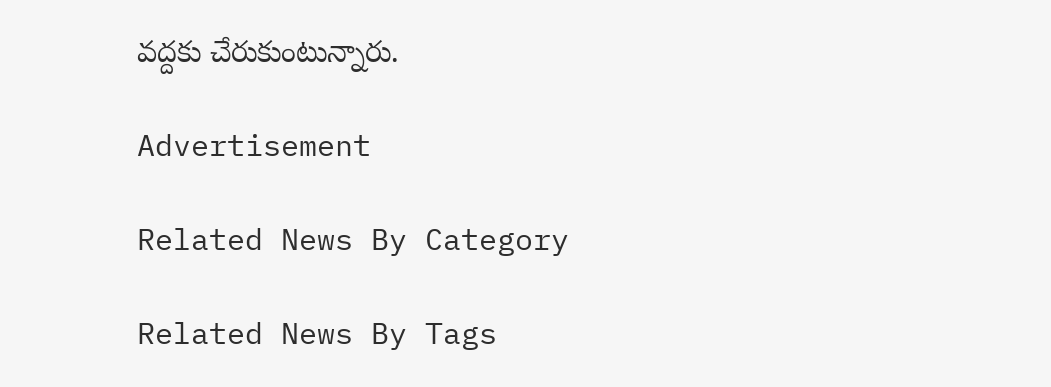వద్దకు చేరుకుంటున్నారు.

Advertisement

Related News By Category

Related News By Tags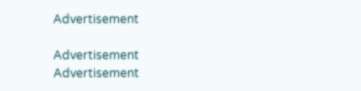Advertisement

Advertisement
Advertisement